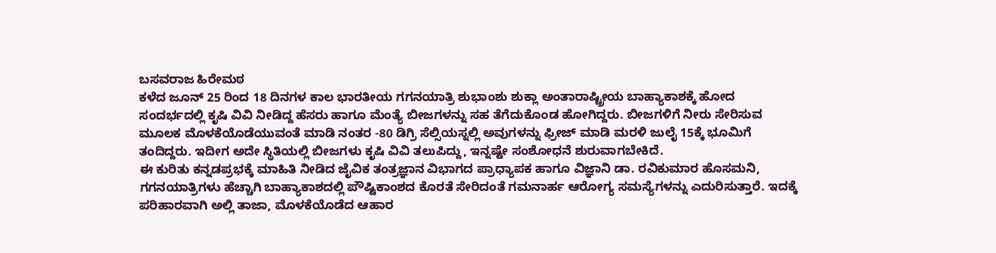ಬಸವರಾಜ ಹಿರೇಮಠ
ಕಳೆದ ಜೂನ್ 25 ರಿಂದ 18 ದಿನಗಳ ಕಾಲ ಭಾರತೀಯ ಗಗನಯಾತ್ರಿ ಶುಭಾಂಶು ಶುಕ್ಲಾ ಅಂತಾರಾಷ್ಟ್ರೀಯ ಬಾಹ್ಯಾಕಾಶಕ್ಕೆ ಹೋದ ಸಂದರ್ಭದಲ್ಲಿ ಕೃಷಿ ವಿವಿ ನೀಡಿದ್ದ ಹೆಸರು ಹಾಗೂ ಮೆಂತ್ಯೆ ಬೀಜಗಳನ್ನು ಸಹ ತೆಗೆದುಕೊಂಡ ಹೋಗಿದ್ದರು. ಬೀಜಗಳಿಗೆ ನೀರು ಸೇರಿಸುವ ಮೂಲಕ ಮೊಳಕೆಯೊಡೆಯುವಂತೆ ಮಾಡಿ ನಂತರ -80 ಡಿಗ್ರಿ ಸೆಲ್ಸಿಯಸ್ನಲ್ಲಿ ಅವುಗಳನ್ನು ಫ್ರೀಜ್ ಮಾಡಿ ಮರಳಿ ಜುಲೈ 15ಕ್ಕೆ ಭೂಮಿಗೆ ತಂದಿದ್ದರು. ಇದೀಗ ಅದೇ ಸ್ಥಿತಿಯಲ್ಲಿ ಬೀಜಗಳು ಕೃಷಿ ವಿವಿ ತಲುಪಿದ್ದು, ಇನ್ನಷ್ಟೇ ಸಂಶೋಧನೆ ಶುರುವಾಗಬೇಕಿದೆ.
ಈ ಕುರಿತು ಕನ್ನಡಪ್ರಭಕ್ಕೆ ಮಾಹಿತಿ ನೀಡಿದ ಜೈವಿಕ ತಂತ್ರಜ್ಞಾನ ವಿಭಾಗದ ಪ್ರಾಧ್ಯಾಪಕ ಹಾಗೂ ವಿಜ್ಞಾನಿ ಡಾ. ರವಿಕುಮಾರ ಹೊಸಮನಿ, ಗಗನಯಾತ್ರಿಗಳು ಹೆಚ್ಚಾಗಿ ಬಾಹ್ಯಾಕಾಶದಲ್ಲಿ ಪೌಷ್ಟಿಕಾಂಶದ ಕೊರತೆ ಸೇರಿದಂತೆ ಗಮನಾರ್ಹ ಆರೋಗ್ಯ ಸಮಸ್ಯೆಗಳನ್ನು ಎದುರಿಸುತ್ತಾರೆ. ಇದಕ್ಕೆ ಪರಿಹಾರವಾಗಿ ಅಲ್ಲಿ ತಾಜಾ, ಮೊಳಕೆಯೊಡೆದ ಆಹಾರ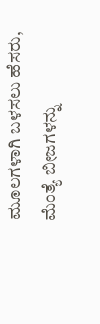ಮೂಲಗಳಾಗಿ ಬಳಸಲು ಹೆಸರು, ಮೆಂತ್ಯೆ ಬೀಜಗಳನ್ನು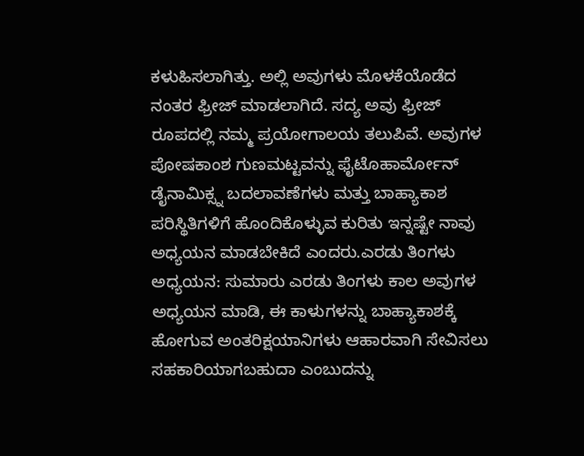ಕಳುಹಿಸಲಾಗಿತ್ತು. ಅಲ್ಲಿ ಅವುಗಳು ಮೊಳಕೆಯೊಡೆದ ನಂತರ ಫ್ರೀಜ್ ಮಾಡಲಾಗಿದೆ. ಸದ್ಯ ಅವು ಫ್ರೀಜ್ ರೂಪದಲ್ಲಿ ನಮ್ಮ ಪ್ರಯೋಗಾಲಯ ತಲುಪಿವೆ. ಅವುಗಳ ಪೋಷಕಾಂಶ ಗುಣಮಟ್ಟವನ್ನು ಫೈಟೊಹಾರ್ಮೋನ್ ಡೈನಾಮಿಕ್ಸ್ನ ಬದಲಾವಣೆಗಳು ಮತ್ತು ಬಾಹ್ಯಾಕಾಶ ಪರಿಸ್ಥಿತಿಗಳಿಗೆ ಹೊಂದಿಕೊಳ್ಳುವ ಕುರಿತು ಇನ್ನಷ್ಟೇ ನಾವು ಅಧ್ಯಯನ ಮಾಡಬೇಕಿದೆ ಎಂದರು.ಎರಡು ತಿಂಗಳು ಅಧ್ಯಯನ: ಸುಮಾರು ಎರಡು ತಿಂಗಳು ಕಾಲ ಅವುಗಳ ಅಧ್ಯಯನ ಮಾಡಿ, ಈ ಕಾಳುಗಳನ್ನು ಬಾಹ್ಯಾಕಾಶಕ್ಕೆ ಹೋಗುವ ಅಂತರಿಕ್ಷಯಾನಿಗಳು ಆಹಾರವಾಗಿ ಸೇವಿಸಲು ಸಹಕಾರಿಯಾಗಬಹುದಾ ಎಂಬುದನ್ನು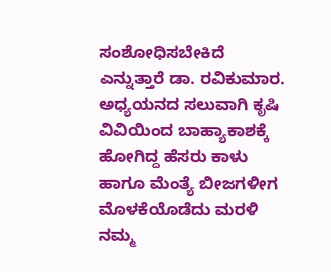ಸಂಶೋಧಿಸಬೇಕಿದೆ ಎನ್ನುತ್ತಾರೆ ಡಾ. ರವಿಕುಮಾರ.
ಅಧ್ಯಯನದ ಸಲುವಾಗಿ ಕೃಷಿ ವಿವಿಯಿಂದ ಬಾಹ್ಯಾಕಾಶಕ್ಕೆ ಹೋಗಿದ್ದ ಹೆಸರು ಕಾಳು ಹಾಗೂ ಮೆಂತ್ಯೆ ಬೀಜಗಳೀಗ ಮೊಳಕೆಯೊಡೆದು ಮರಳಿ ನಮ್ಮ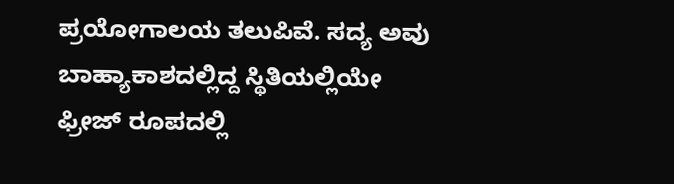ಪ್ರಯೋಗಾಲಯ ತಲುಪಿವೆ. ಸದ್ಯ ಅವು ಬಾಹ್ಯಾಕಾಶದಲ್ಲಿದ್ದ ಸ್ಥಿತಿಯಲ್ಲಿಯೇ ಫ್ರೀಜ್ ರೂಪದಲ್ಲಿ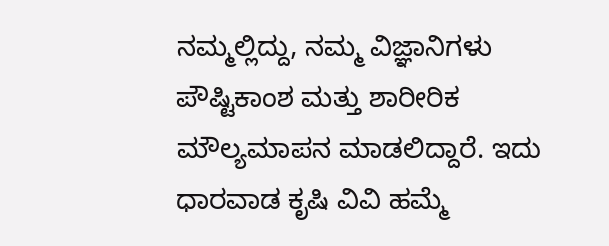ನಮ್ಮಲ್ಲಿದ್ದು, ನಮ್ಮ ವಿಜ್ಞಾನಿಗಳು ಪೌಷ್ಟಿಕಾಂಶ ಮತ್ತು ಶಾರೀರಿಕ ಮೌಲ್ಯಮಾಪನ ಮಾಡಲಿದ್ದಾರೆ. ಇದು ಧಾರವಾಡ ಕೃಷಿ ವಿವಿ ಹಮ್ಮೆ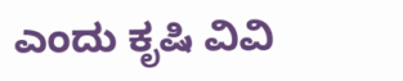ಎಂದು ಕೃಷಿ ವಿವಿ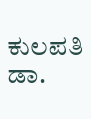ಕುಲಪತಿ ಡಾ.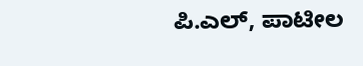ಪಿ.ಎಲ್, ಪಾಟೀಲ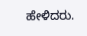ಹೇಳಿದರು.